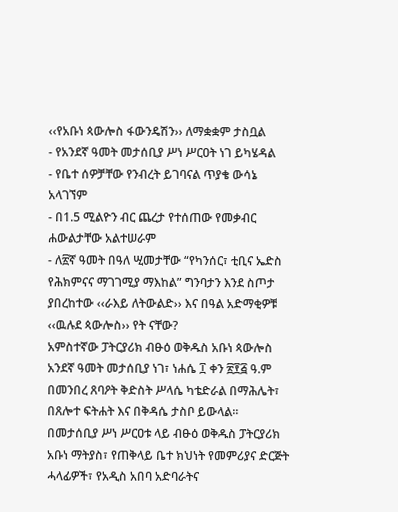‹‹የአቡነ ጳውሎስ ፋውንዴሽን›› ለማቋቋም ታስቧል
- የአንደኛ ዓመት መታሰቢያ ሥነ ሥርዐት ነገ ይካሄዳል
- የቤተ ሰዎቻቸው የንብረት ይገባናል ጥያቄ ውሳኔ አላገኘም
- በ1.5 ሚልዮን ብር ጨረታ የተሰጠው የመቃብር ሐውልታቸው አልተሠራም
- ለ፳ኛ ዓመት በዓለ ሢመታቸው “የካንሰር፣ ቲቢና ኤድስ የሕክምናና ማገገሚያ ማእከል” ግንባታን እንደ ስጦታ ያበረከተው ‹‹ራእይ ለትውልድ›› እና በዓል አድማቂዎቹ ‹‹ዉሉደ ጳውሎስ›› የት ናቸው?
አምስተኛው ፓትርያሪክ ብፁዕ ወቅዱስ አቡነ ጳውሎስ አንደኛ ዓመት መታሰቢያ ነገ፣ ነሐሴ ፲ ቀን ፳፻፭ ዓ.ም በመንበረ ጸባዖት ቅድስት ሥላሴ ካቴድራል በማሕሌት፣ በጸሎተ ፍትሐት እና በቅዳሴ ታስቦ ይውላል፡፡
በመታሰቢያ ሥነ ሥርዐቱ ላይ ብፁዕ ወቅዱስ ፓትርያሪክ አቡነ ማትያስ፣ የጠቅላይ ቤተ ክህነት የመምሪያና ድርጅት ሓላፊዎች፣ የአዲስ አበባ አድባራትና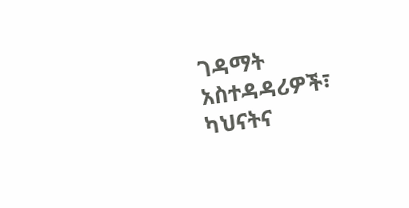ገዳማት አስተዳዳሪዎች፣ ካህናትና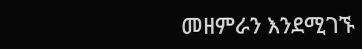መዘምራን እንደሚገኙ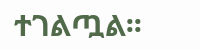ተገልጧል፡፡